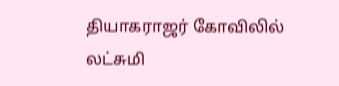தியாகராஜர் கோவிலில் லட்சுமி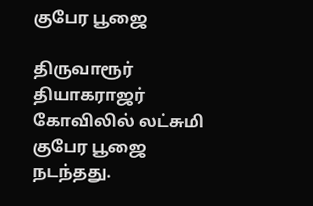குபேர பூஜை

திருவாரூர் தியாகராஜர் கோவிலில் லட்சுமி குபேர பூஜை நடந்தது.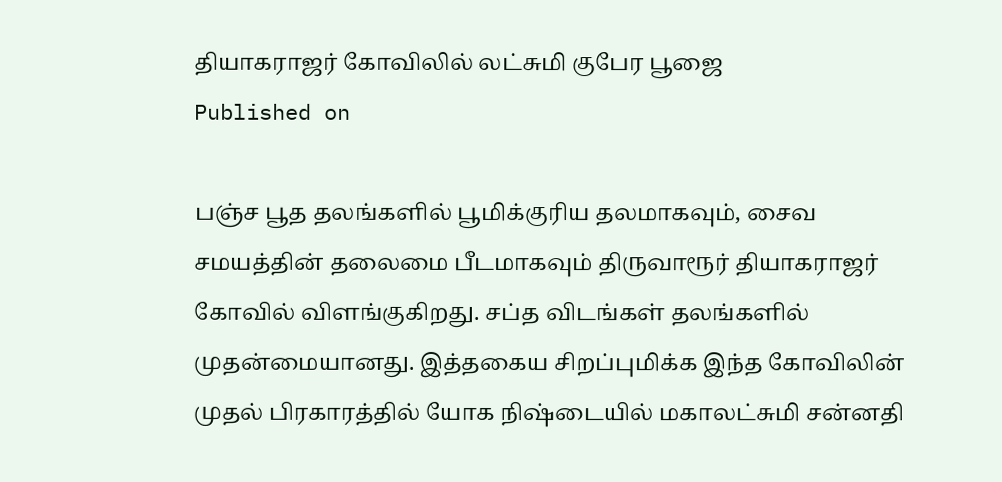தியாகராஜர் கோவிலில் லட்சுமி குபேர பூஜை
Published on

பஞ்ச பூத தலங்களில் பூமிக்குரிய தலமாகவும், சைவ சமயத்தின் தலைமை பீடமாகவும் திருவாரூர் தியாகராஜர் கோவில் விளங்குகிறது. சப்த விடங்கள் தலங்களில் முதன்மையானது. இத்தகைய சிறப்புமிக்க இந்த கோவிலின் முதல் பிரகாரத்தில் யோக நிஷ்டையில் மகாலட்சுமி சன்னதி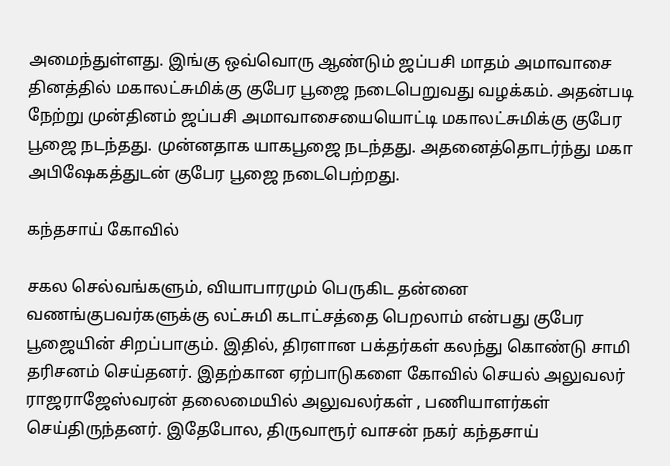அமைந்துள்ளது. இங்கு ஒவ்வொரு ஆண்டும் ஜப்பசி மாதம் அமாவாசை தினத்தில் மகாலட்சுமிக்கு குபேர பூஜை நடைபெறுவது வழக்கம். அதன்படி நேற்று முன்தினம் ஜப்பசி அமாவாசையையொட்டி மகாலட்சுமிக்கு குபேர பூஜை நடந்தது. முன்னதாக யாகபூஜை நடந்தது. அதனைத்தொடர்ந்து மகா அபிஷேகத்துடன் குபேர பூஜை நடைபெற்றது.

கந்தசாய் கோவில்

சகல செல்வங்களும், வியாபாரமும் பெருகிட தன்னை வணங்குபவர்களுக்கு லட்சுமி கடாட்சத்தை பெறலாம் என்பது குபேர பூஜையின் சிறப்பாகும். இதில், திரளான பக்தர்கள் கலந்து கொண்டு சாமி தரிசனம் செய்தனர். இதற்கான ஏற்பாடுகளை கோவில் செயல் அலுவலர் ராஜராஜேஸ்வரன் தலைமையில் அலுவலர்கள் , பணியாளர்கள் செய்திருந்தனர். இதேபோல, திருவாரூர் வாசன் நகர் கந்தசாய்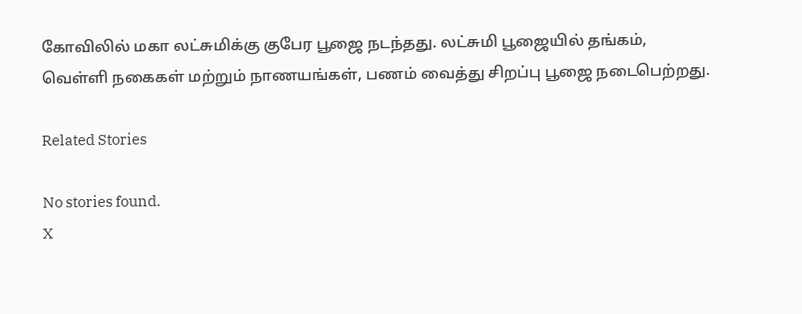கோவிலில் மகா லட்சுமிக்கு குபேர பூஜை நடந்தது. லட்சுமி பூஜையில் தங்கம், வெள்ளி நகைகள் மற்றும் நாணயங்கள், பணம் வைத்து சிறப்பு பூஜை நடைபெற்றது.

Related Stories

No stories found.
X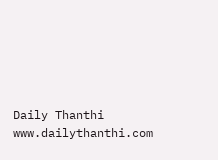Daily Thanthi
www.dailythanthi.com